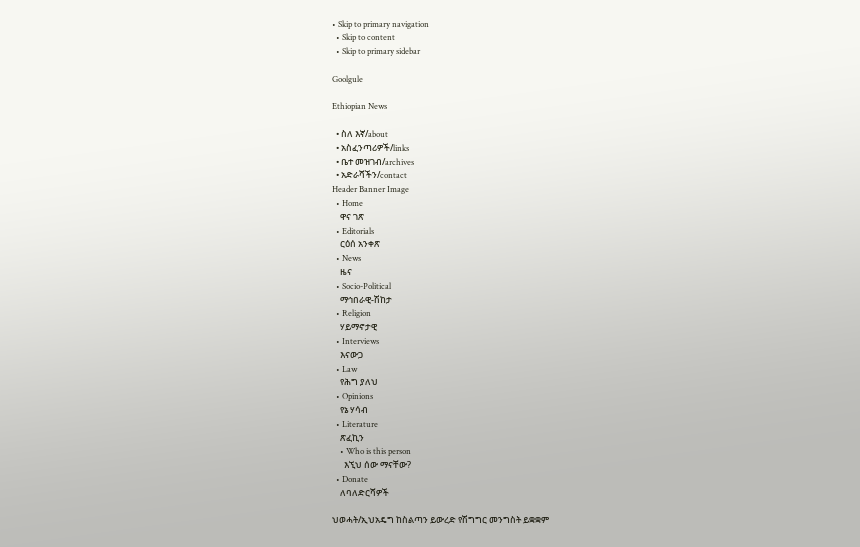• Skip to primary navigation
  • Skip to content
  • Skip to primary sidebar

Goolgule

Ethiopian News

  • ስለ እኛ/about
  • አስፈንጣሪዎች/links
  • ቤተ መዝገብ/archives
  • አድራሻችን/contact
Header Banner Image
  • Home
    ዋና ገጽ
  • Editorials
    ርዕሰ አንቀጽ
  • News
    ዜና
  • Socio-Political
    ማኅበራዊ-ሽከታ
  • Religion
    ሃይማኖታዊ
  • Interviews
    እናውጋ
  • Law
    የሕግ ያለህ
  • Opinions
    የኔ ሃሳብ
  • Literature
    ጽፈኪን
    • Who is this person
      እኚህ ሰው ማናቸው?
  • Donate
    ለባለድርሻዎች

ህወሓት/ኢህአዴግ ከስልጣን ይውረድ የሽግግር መንግስት ይቋቋም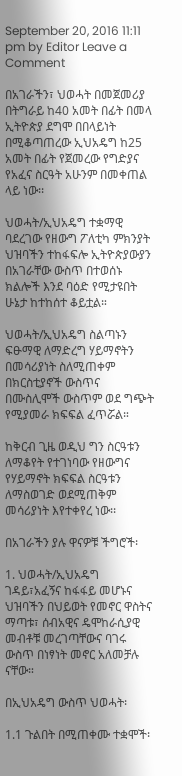September 20, 2016 11:11 pm by Editor Leave a Comment

በአገራችን፣ ህወሓት በመጀመሪያ በትግራይ ከ40 አመት በፊት በመላ ኢትዮጵያ ደግሞ በበላይነት በሚቆጣጠረው ኢህአዴግ ከ25 አመት በፊት የጀመረው የግድያና የአፈና ስርዓት አሁንም በመቀጠል ላይ ነው፡፡

ህወሓት/ኢህአዴግ ተቋማዊ ባደረገው የዘውግ ፖለቲካ ምክንያት ህዝባችን ተከፋፍሎ ኢትዮጵያውያን በአገራቸው ውስጥ በተወሰኑ ክልሎች እንደ ባዕድ የሚታዩበት ሁኔታ ከተከሰተ ቆይቷል።

ህወሓት/ኢህአዴግ ስልጣኑን ፍፁማዊ ለማድረግ ሃይማኖትን በመሳሪያነት ስለሚጠቀም በክርስቲያኖች ውስጥና በሙስሊሞች ውስጥም ወደ ግጭት የሚያመራ ክፍፍል ፈጥሯል።

ከቅርብ ጊዜ ወዲህ ግን ስርዓቱን ለማቆየት የተገነባው የዘውግና የሃይማኖት ክፍፍል ስርዓቱን ለማስወገድ ወደሚጠቅም መሳሪያነት እየተቀየረ ነው፡፡

በአገራችን ያሉ ዋናዎቹ ችግሮች፡

1. ህወሓት/ኢህአዴግ ገዳይ፣አፈኝና ከፋፋይ መሆኑና ህዝባችን በህይወት የመኖር ዋስትና ማጣቱ፣ ሰብአዊና ዴሞከራሲያዊ መብቶቹ መረገጣቸውና ባገሩ ውስጥ በነፃነት መኖር አለመቻሉ ናቸው።

በኢህአዴግ ውስጥ ህወሓት፡

1.1 ጉልበት በሚጠቀሙ ተቋሞች፡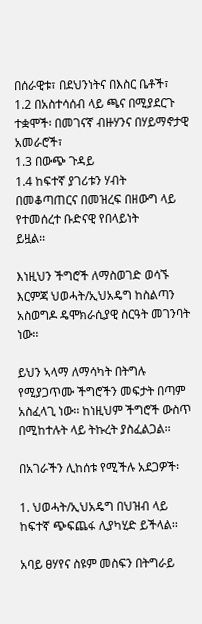በሰራዊቱ፣ በደህንነትና በእስር ቤቶች፣
1.2 በአስተሳሰብ ላይ ጫና በሚያደርጉ ተቋሞች፡ በመገናኛ ብዙሃንና በሃይማኖታዊ አመራሮች፣
1.3 በውጭ ጉዳይ
1.4 ከፍተኛ ያገሪቱን ሃብት በመቆጣጠርና በመዝረፍ በዘውግ ላይ የተመሰረተ ቡድናዊ የበላይነት
ይዟል፡፡

እነዚህን ችግሮች ለማስወገድ ወሳኙ እርምጃ ህወሓት/ኢህአዴግ ከስልጣን አስወግዶ ዴሞክራሲያዊ ስርዓት መገንባት ነው፡፡

ይህን ኣላማ ለማሳካት በትግሉ የሚያጋጥሙ ችግሮችን መፍታት በጣም አስፈላጊ ነው፡፡ ከነዚህም ችግሮች ውስጥ በሚከተሉት ላይ ትኩረት ያስፈልጋል፡፡

በአገራችን ሊከሰቱ የሚችሉ አደጋዎች፡

1. ህወሓት/ኢህአዴግ በህዝብ ላይ ከፍተኛ ጭፍጨፋ ሊያካሂድ ይችላል፡፡

አባይ ፀሃየና ስዩም መስፍን በትግራይ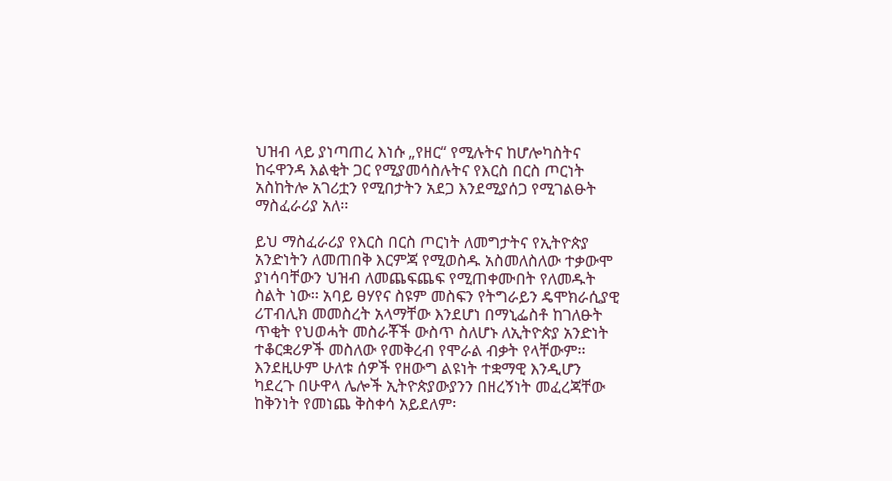ህዝብ ላይ ያነጣጠረ እነሱ „የዘር“ የሚሉትና ከሆሎካስትና ከሩዋንዳ እልቂት ጋር የሚያመሳስሉትና የእርስ በርስ ጦርነት አስከትሎ አገሪቷን የሚበታትን አደጋ እንደሚያሰጋ የሚገልፁት ማስፈራሪያ አለ፡፡

ይህ ማስፈራሪያ የእርስ በርስ ጦርነት ለመግታትና የኢትዮጵያ አንድነትን ለመጠበቅ እርምጃ የሚወስዱ አስመለስለው ተቃውሞ ያነሳባቸውን ህዝብ ለመጨፍጨፍ የሚጠቀሙበት የለመዱት ስልት ነው፡፡ አባይ ፀሃየና ስዩም መስፍን የትግራይን ዴሞክራሲያዊ ሪፐብሊክ መመስረት አላማቸው እንደሆነ በማኒፌስቶ ከገለፁት ጥቂት የህወሓት መስራቾች ውስጥ ስለሆኑ ለኢትዮጵያ አንድነት ተቆርቋሪዎች መስለው የመቅረብ የሞራል ብቃት የላቸውም፡፡ እንደዚሁም ሁለቱ ሰዎች የዘውግ ልዩነት ተቋማዊ እንዲሆን ካደረጉ በሁዋላ ሌሎች ኢትዮጵያውያንን በዘረኝነት መፈረጃቸው ከቅንነት የመነጨ ቅስቀሳ አይደለም፡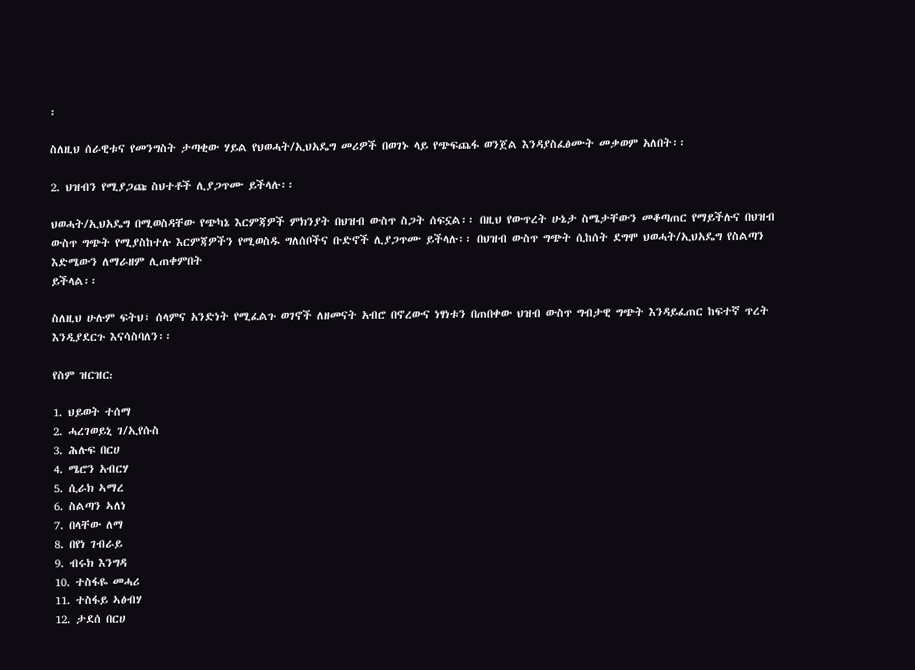፡

ስለዚህ ሰራዊቱና የመንግስት ታጣቂው ሃይል የህወሓት/ኢህአዴግ መሪዎች በወገኑ ላይ የጭፍጨፋ ወንጀል እንዳያስፈፅሙት መቃወም አለበት፡፡

2. ህዝብን የሚያጋጩ ስህተቶች ሊያጋጥሙ ይችላሉ፡፡

ህወሓት/ኢህአዴግ በሚወስዳቸው የጭካኔ እርምጃዎች ምክንያት በህዝብ ውስጥ ስጋት ሰፍኗል፡፡ በዚህ የውጥረት ሁኔታ ስሜታቸውን መቆጣጠር የማይችሉና በህዝብ ውስጥ ግጭት የሚያስከተሉ እርምጃዎችን የሚወስዱ ግለሰቦችና ቡድኖች ሊያጋጥሙ ይችላሉ፡፡ በህዝብ ውስጥ ግጭት ሲከሰት ደግሞ ህወሓት/ኢህአዴግ የስልጣን እድሜውን ለማራዘም ሊጠቀምበት
ይችላል፡፡

ስለዚህ ሁሉም ፍትህ፣ ሰላምና አንድነት የሚፈልጉ ወገኖች ለዘመናት አብሮ በኖረውና ነፃነቱን በጠበቀው ህዝብ ውስጥ ግብታዊ ግጭት እንዳይፈጠር ከፍተኛ ጥረት እንዲያደርጉ እናሳስባለን፡፡

የስም ዝርዝር᎓

1. ህይወት ተሰማ
2. ሓረገወይኒ ገ/ኢየሱስ
3. ሕሉፍ በርሀ
4. ሜሮን አብርሃ
5. ሲራክ ኣማረ
6. ስልጣን ኣለነ
7. በላቸው ለማ
8. በየነ ገብራይ
9. ብሩክ እንግዳ
10. ተስፋዬ መሓሪ
11. ተስፋይ ኣፅብሃ
12. ታደሰ በርሀ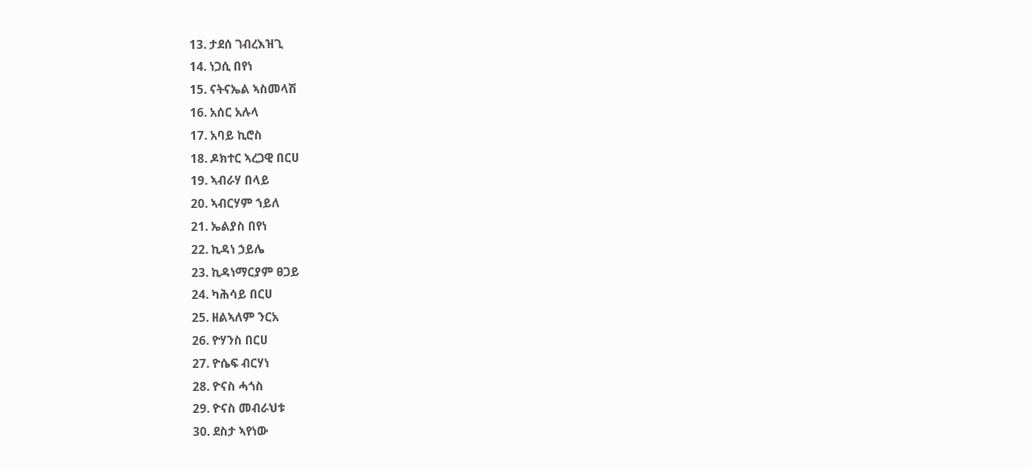13. ታደሰ ገብረእዝጊ
14. ነጋሲ በየነ
15. ናትናኤል ኣስመላሽ
16. አሰር አሉላ
17. አባይ ኪሮስ
18. ዶክተር ኣረጋዊ በርሀ
19. ኣብራሃ በላይ
20. ኣብርሃም ኀይለ
21. ኤልያስ በየነ
22. ኪዳነ ኃይሌ
23. ኪዳነማርያም ፀጋይ
24. ካሕሳይ በርሀ
25. ዘልኣለም ንርአ
26. ዮሃንስ በርሀ
27. ዮሴፍ ብርሃነ
28. ዮናስ ሓጎስ
29. ዮናስ መብራህቱ
30. ደስታ ኣየነው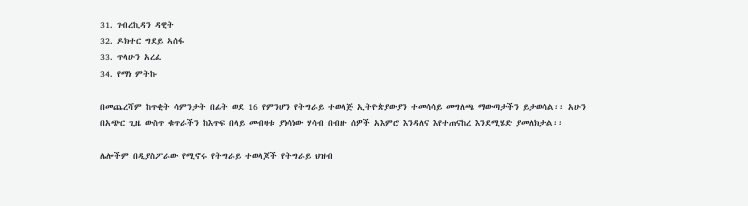31. ገብረኪዳን ዳዊት
32. ዶክተር ግደይ ኣሰፋ
33. ጥላሁን አረፈ
34. የማነ ምትኩ

በመጨረሻም ከጥቂት ሳምንታት በፊት ወደ 16 የምንሆን የትግራይ ተወላጅ ኢትዮጵያውያን ተመሳሳይ መግለጫ ማውጣታችን ይታወሳል፡፡ አሁን በአጭር ጊዜ ውስጥ ቁጥራችን ከእጥፍ በላይ መብዛቱ ያነሳነው ሃሳብ በብዙ ሰዎች አእምሮ እንዳለና እየተጠናከረ እንደሚሄድ ያመለክታል፡፡

ሌሎችም በዲያስፖራው የሚኖሩ የትግራይ ተወላጆች የትግራይ ህዝብ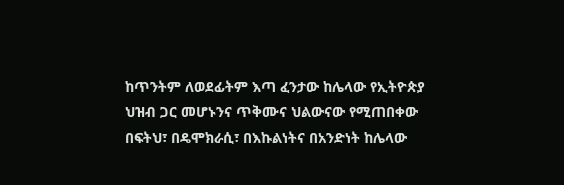ከጥንትም ለወደፊትም እጣ ፈንታው ከሌላው የኢትዮጵያ ህዝብ ጋር መሆኑንና ጥቅሙና ህልውናው የሚጠበቀው በፍትህ፣ በዴሞክራሲ፣ በእኩልነትና በአንድነት ከሌላው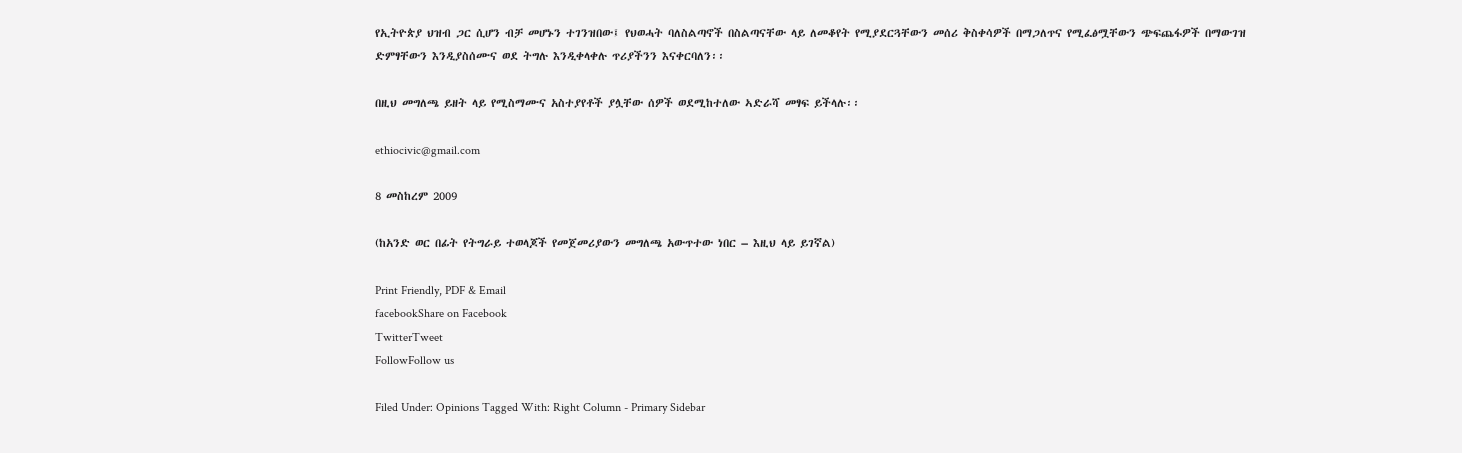የኢትዮጵያ ህዝብ ጋር ሲሆን ብቻ መሆኑን ተገንዝበው፤ የህወሓት ባለስልጣኖች በስልጣናቸው ላይ ለመቆየት የሚያደርጓቸውን መሰሪ ቅስቀሳዎች በማጋለጥና የሚፈፅሟቸውን ጭፍጨፋዎች በማውገዝ ድምፃቸውን እንዲያስሰሙና ወደ ትግሉ እንዲቀላቀሉ ጥሪያችንን እናቀርባለን፡፡

በዚህ መግለጫ ይዘት ላይ የሚስማሙና አስተያየቶች ያሏቸው ሰዎች ወደሚከተለው ኣድራሻ መፃፍ ይችላሉ፡፡

ethiocivic@gmail.com

8 መስከረም 2009

(ከአንድ ወር በፊት የትግራይ ተወላጆች የመጀመሪያውን መግለጫ አውጥተው ነበር – እዚህ ላይ ይገኛል)

Print Friendly, PDF & Email
facebookShare on Facebook
TwitterTweet
FollowFollow us

Filed Under: Opinions Tagged With: Right Column - Primary Sidebar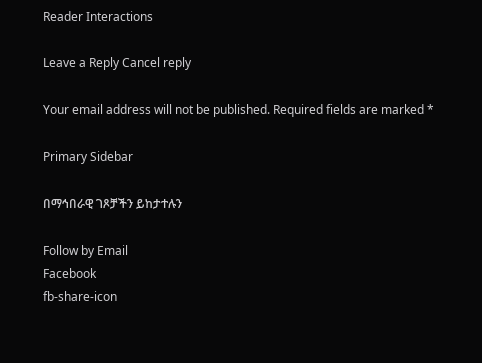Reader Interactions

Leave a Reply Cancel reply

Your email address will not be published. Required fields are marked *

Primary Sidebar

በማኅበራዊ ገጾቻችን ይከታተሉን

Follow by Email
Facebook
fb-share-icon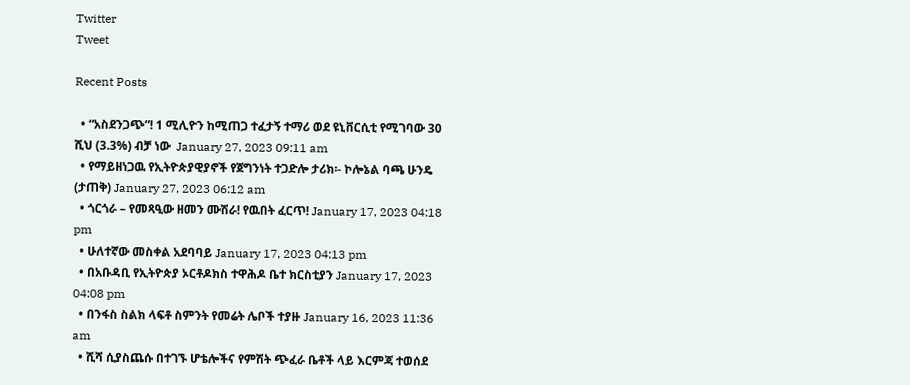Twitter
Tweet

Recent Posts

  • “አስደንጋጭ”! 1 ሚሊዮን ከሚጠጋ ተፈታኝ ተማሪ ወደ ዩኒቨርሲቲ የሚገባው 30 ሺህ (3.3%) ብቻ ነው  January 27, 2023 09:11 am
  • የማይዘነጋዉ የኢትዮጵያዊያኖች የጀግንነት ተጋድሎ ታሪክ፡- ኮሎኔል ባጫ ሁንዴ (ታጠቅ) January 27, 2023 06:12 am
  • ጎርጎራ – የመጻዒው ዘመን ሙሽራ! የዉበት ፈርጥ! January 17, 2023 04:18 pm
  • ሁለተኛው መስቀል አደባባይ January 17, 2023 04:13 pm
  • በአቡዳቢ የኢትዮጵያ ኦርቶዶክስ ተዋሕዶ ቤተ ክርስቲያን January 17, 2023 04:08 pm
  • በንፋስ ስልክ ላፍቶ ስምንት የመሬት ሌቦች ተያዙ January 16, 2023 11:36 am
  • ሺሻ ሲያስጨሱ በተገኙ ሆቴሎችና የምሽት ጭፈራ ቤቶች ላይ እርምጃ ተወሰደ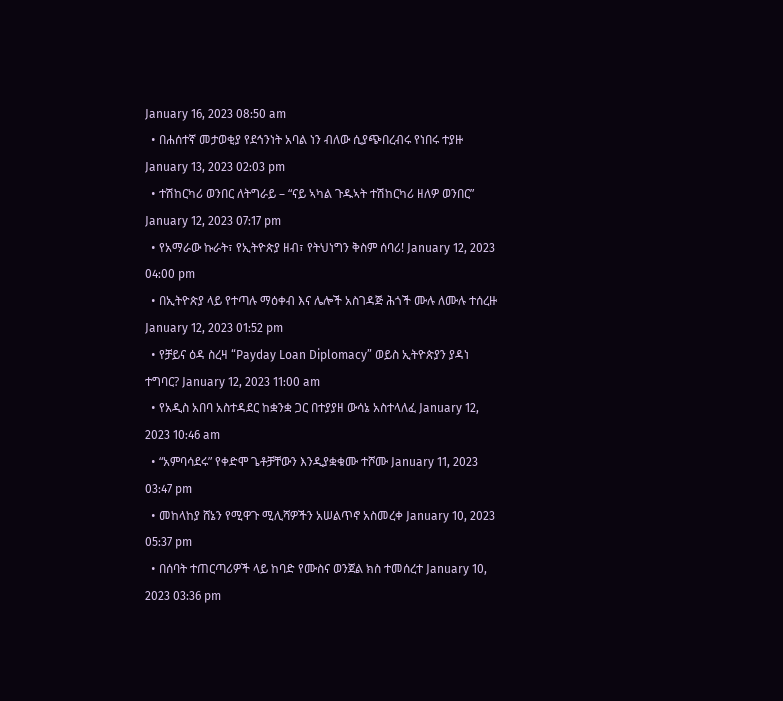January 16, 2023 08:50 am
  • በሐሰተኛ መታወቂያ የደኅንነት አባል ነን ብለው ሲያጭበረብሩ የነበሩ ተያዙ January 13, 2023 02:03 pm
  • ተሽከርካሪ ወንበር ለትግራይ – “ናይ ኣካል ጉዱኣት ተሽከርካሪ ዘለዎ ወንበር” January 12, 2023 07:17 pm
  • የአማራው ኩራት፣ የኢትዮጵያ ዘብ፣ የትህነግን ቅስም ሰባሪ! January 12, 2023 04:00 pm
  • በኢትዮጵያ ላይ የተጣሉ ማዕቀብ እና ሌሎች አስገዳጅ ሕጎች ሙሉ ለሙሉ ተሰረዙ January 12, 2023 01:52 pm
  • የቻይና ዕዳ ስረዛ “Payday Loan Diplomacy” ወይስ ኢትዮጵያን ያዳነ ተግባር? January 12, 2023 11:00 am
  • የአዲስ አበባ አስተዳደር ከቋንቋ ጋር በተያያዘ ውሳኔ አስተላለፈ January 12, 2023 10:46 am
  • “አምባሳደሩ” የቀድሞ ጌቶቻቸውን እንዲያቋቁሙ ተሾሙ January 11, 2023 03:47 pm
  • መከላከያ ሸኔን የሚዋጉ ሚሊሻዎችን አሠልጥኖ አስመረቀ January 10, 2023 05:37 pm
  • በሰባት ተጠርጣሪዎች ላይ ከባድ የሙስና ወንጀል ክስ ተመሰረተ January 10, 2023 03:36 pm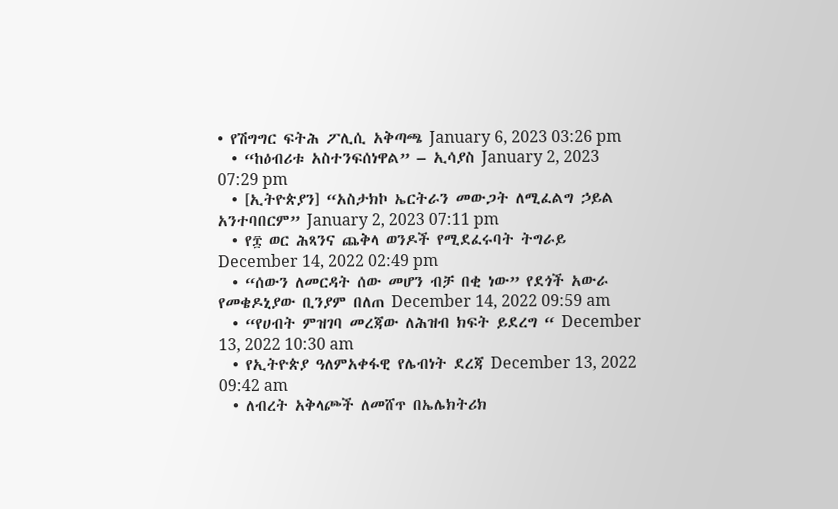• የሽግግር ፍትሕ ፖሊሲ አቅጣጫ January 6, 2023 03:26 pm
  • “ከዕብሪቱ አስተንፍሰነዋል” – ኢሳያስ January 2, 2023 07:29 pm
  • [ኢትዮጵያን] “አስታክኮ ኤርትራን መውጋት ለሚፈልግ ኃይል አንተባበርም” January 2, 2023 07:11 pm
  • የ፰ ወር ሕጻንና ጨቅላ ወንዶች የሚደፈሩባት ትግራይ December 14, 2022 02:49 pm
  • “ሰውን ለመርዳት ሰው መሆን ብቻ በቂ ነው” የደጎች አውራ የመቄዶኒያው ቢንያም በለጠ December 14, 2022 09:59 am
  • “የሀብት ምዝገባ መረጃው ለሕዝብ ክፍት ይደረግ “ December 13, 2022 10:30 am
  • የኢትዮጵያ ዓለምአቀፋዊ የሌብነት ደረጃ December 13, 2022 09:42 am
  • ለብረት አቅላጮች ለመሸጥ በኤሌክትሪክ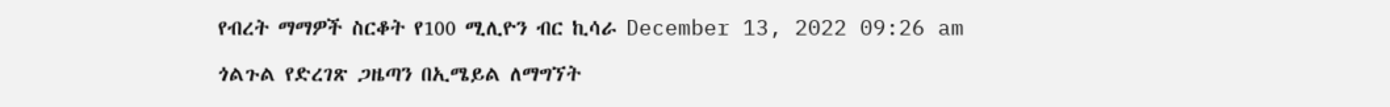የብረት ማማዎች ስርቆት የ100 ሚሊዮን ብር ኪሳራ December 13, 2022 09:26 am

ጎልጉል የድረገጽ ጋዜጣን በኢሜይል ለማግኘት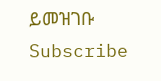ይመዝገቡ Subscribe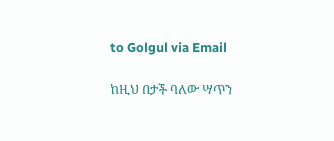to Golgul via Email

ከዚህ በታች ባለው ሣጥን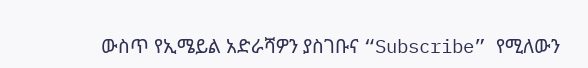ውስጥ የኢሜይል አድራሻዎን ያስገቡና “Subscribe” የሚለውን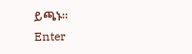ይጫኑ፡፡
Enter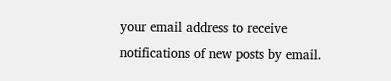your email address to receive notifications of new posts by email.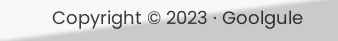Copyright © 2023 · Goolgule